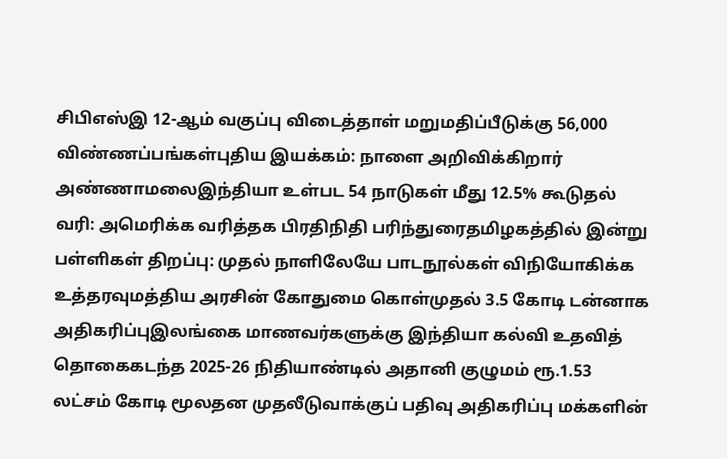சிபிஎஸ்இ 12-ஆம் வகுப்பு விடைத்தாள் மறுமதிப்பீடுக்கு 56,000 விண்ணப்பங்கள்புதிய இயக்கம்: நாளை அறிவிக்கிறார் அண்ணாமலைஇந்தியா உள்பட 54 நாடுகள் மீது 12.5% கூடுதல் வரி: அமெரிக்க வரித்தக பிரதிநிதி பரிந்துரைதமிழகத்தில் இன்று பள்ளிகள் திறப்பு: முதல் நாளிலேயே பாடநூல்கள் விநியோகிக்க உத்தரவுமத்திய அரசின் கோதுமை கொள்முதல் 3.5 கோடி டன்னாக அதிகரிப்புஇலங்கை மாணவர்களுக்கு இந்தியா கல்வி உதவித் தொகைகடந்த 2025-26 நிதியாண்டில் அதானி குழுமம் ரூ.1.53 லட்சம் கோடி மூலதன முதலீடுவாக்குப் பதிவு அதிகரிப்பு மக்களின்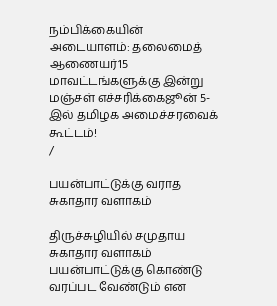நம்பிக்கையின் அடையாளம்: தலைமைத் ஆணையர்15 மாவட்டங்களுக்கு இன்று மஞ்சள் எச்சரிக்கைஜூன் 5-இல் தமிழக அமைச்சரவைக் கூட்டம்!
/

பயன்பாட்டுக்கு வராத சுகாதார வளாகம்

திருச்சுழியில் சமுதாய சுகாதார வளாகம் பயன்பாட்டுக்கு கொண்டு வரப்பட வேண்டும் என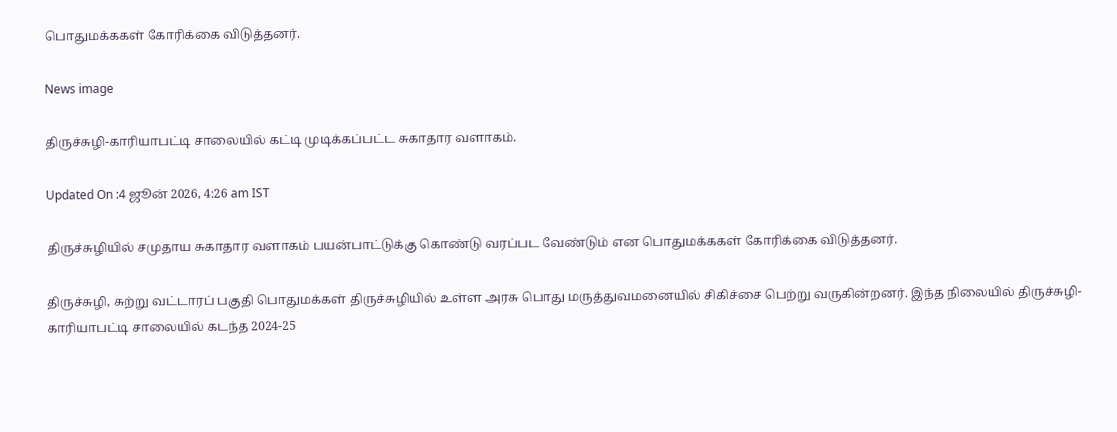பொதுமக்ககள் கோரிக்கை விடுத்தனர்.

News image

திருச்சுழி-காரியாபட்டி சாலையில் கட்டி முடிக்கப்பட்ட சுகாதார வளாகம்.

Updated On :4 ஜூன் 2026, 4:26 am IST

திருச்சுழியில் சமுதாய சுகாதார வளாகம் பயன்பாட்டுக்கு கொண்டு வரப்பட வேண்டும் என பொதுமக்ககள் கோரிக்கை விடுத்தனர்.

திருச்சுழி, சுற்று வட்டாரப் பகுதி பொதுமக்கள் திருச்சுழியில் உள்ள அரசு பொது மருத்துவமனையில் சிகிச்சை பெற்று வருகின்றனர். இந்த நிலையில் திருச்சுழி- காரியாபட்டி சாலையில் கடந்த 2024-25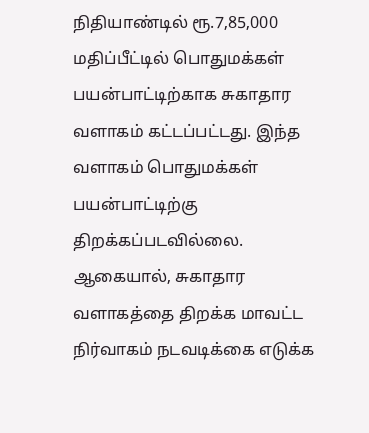நிதியாண்டில் ரூ.7,85,000 மதிப்பீட்டில் பொதுமக்கள் பயன்பாட்டிற்காக சுகாதார வளாகம் கட்டப்பட்டது. இந்த வளாகம் பொதுமக்கள் பயன்பாட்டிற்கு திறக்கப்படவில்லை. ஆகையால், சுகாதார வளாகத்தை திறக்க மாவட்ட நிர்வாகம் நடவடிக்கை எடுக்க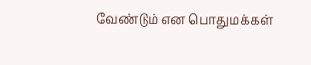வேண்டும் என பொதுமக்கள்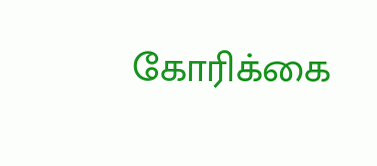கோரிக்கை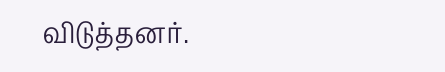விடுத்தனர்.